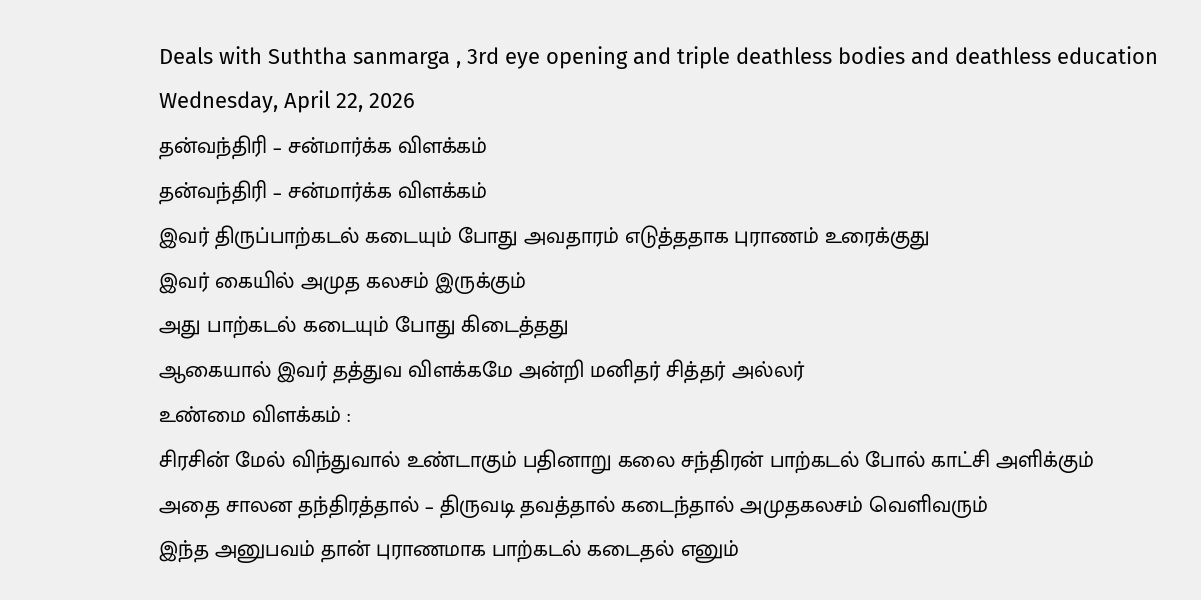Deals with Suththa sanmarga , 3rd eye opening and triple deathless bodies and deathless education
Wednesday, April 22, 2026
தன்வந்திரி – சன்மார்க்க விளக்கம்
தன்வந்திரி – சன்மார்க்க விளக்கம்
இவர் திருப்பாற்கடல் கடையும் போது அவதாரம் எடுத்ததாக புராணம் உரைக்குது
இவர் கையில் அமுத கலசம் இருக்கும்
அது பாற்கடல் கடையும் போது கிடைத்தது
ஆகையால் இவர் தத்துவ விளக்கமே அன்றி மனிதர் சித்தர் அல்லர்
உண்மை விளக்கம் :
சிரசின் மேல் விந்துவால் உண்டாகும் பதினாறு கலை சந்திரன் பாற்கடல் போல் காட்சி அளிக்கும்
அதை சாலன தந்திரத்தால் – திருவடி தவத்தால் கடைந்தால் அமுதகலசம் வெளிவரும்
இந்த அனுபவம் தான் புராணமாக பாற்கடல் கடைதல் எனும்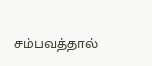சம்பவத்தால்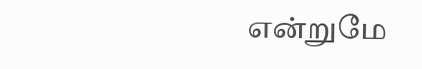என்றுமே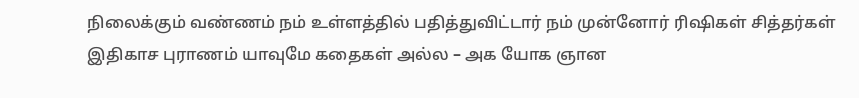நிலைக்கும் வண்ணம் நம் உள்ளத்தில் பதித்துவிட்டார் நம் முன்னோர் ரிஷிகள் சித்தர்கள்
இதிகாச புராணம் யாவுமே கதைகள் அல்ல – அக யோக ஞான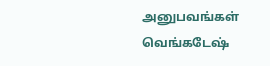அனுபவங்கள்
வெங்கடேஷ்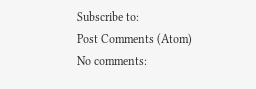Subscribe to:
Post Comments (Atom)
No comments: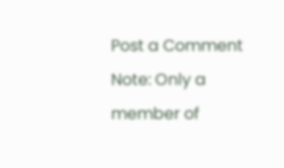Post a Comment
Note: Only a member of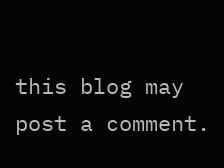this blog may post a comment.